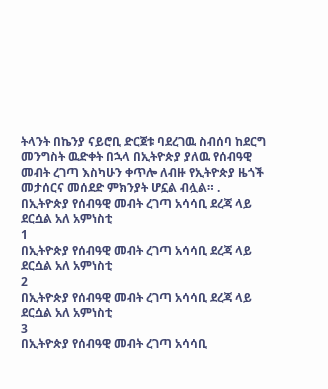ትላንት በኬንያ ናይሮቢ ድርጀቱ ባደረገዉ ስብሰባ ከደርግ መንግስት ዉድቀት በኋላ በኢትዮጵያ ያለዉ የሰብዓዊ መብት ረገጣ እስካሁን ቀጥሎ ለብዙ የኢትዮጵያ ዜጎች መታሰርና መሰደድ ምክንያት ሆኗል ብሏል። .
በኢትዮጵያ የሰብዓዊ መብት ረገጣ አሳሳቢ ደረጃ ላይ ደርሷል አለ አምነስቲ
1
በኢትዮጵያ የሰብዓዊ መብት ረገጣ አሳሳቢ ደረጃ ላይ ደርሷል አለ አምነስቲ
2
በኢትዮጵያ የሰብዓዊ መብት ረገጣ አሳሳቢ ደረጃ ላይ ደርሷል አለ አምነስቲ
3
በኢትዮጵያ የሰብዓዊ መብት ረገጣ አሳሳቢ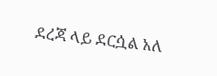ደረጃ ላይ ደርሷል አለ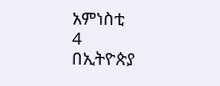አምነስቲ
4
በኢትዮጵያ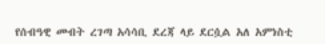የሰብዓዊ መብት ረገጣ አሳሳቢ ደረጃ ላይ ደርሷል አለ አምነስቲ